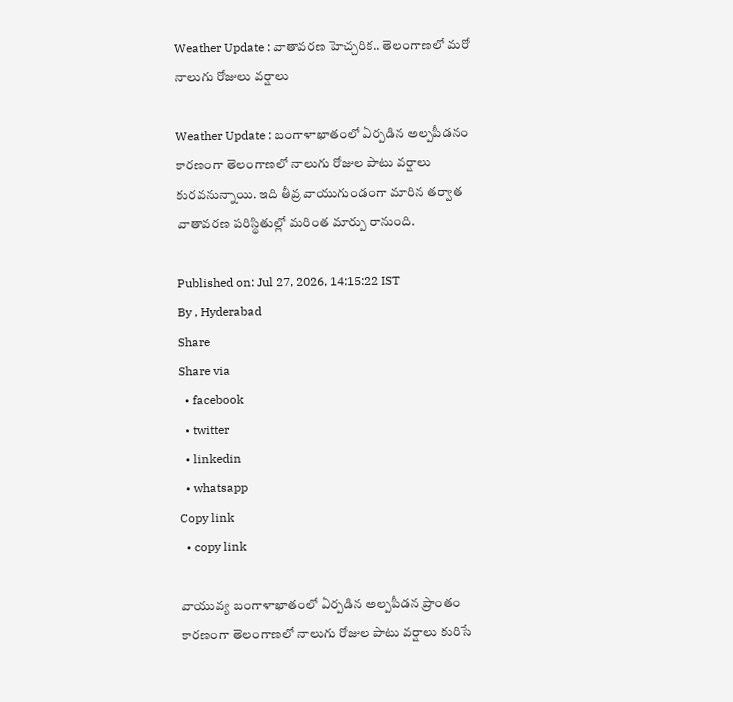Weather Update : వాతావరణ హెచ్చరిక.. తెలంగాణలో మరో నాలుగు రోజులు వర్షాలు

Weather Update : బంగాళాఖాతంలో ఏర్పడిన అల్పపీడనం కారణంగా తెలంగాణలో నాలుగు రోజుల పాటు వర్షాలు కురవనున్నాయి. ఇది తీవ్ర వాయుగుండంగా మారిన తర్వాత వాతావరణ పరిస్థితుల్లో మరింత మార్పు రానుంది.

Published on: Jul 27, 2026, 14:15:22 IST
By , Hyderabad
Share
Share via
  • facebook
  • twitter
  • linkedin
  • whatsapp
Copy link
  • copy link

వాయువ్య బంగాళాఖాతంలో ఏర్పడిన అల్పపీడన ప్రాంతం కారణంగా తెలంగాణలో నాలుగు రోజుల పాటు వర్షాలు కురిసే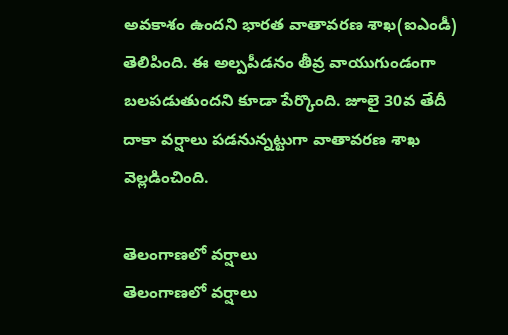అవకాశం ఉందని భారత వాతావరణ శాఖ(ఐఎండీ) తెలిపింది. ఈ అల్పపీడనం తీవ్ర వాయుగుండంగా బలపడుతుందని కూడా పేర్కొంది. జూలై 30వ తేదీ దాకా వర్షాలు పడనున్నట్టుగా వాతావరణ శాఖ వెల్లడించింది.

తెలంగాణలో వర్షాలు
తెలంగాణలో వర్షాలు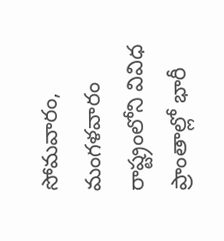సోమవారం, మంగళవారం రాష్ట్రంలోని వివిధ ప్రాంతాల్లో భారీ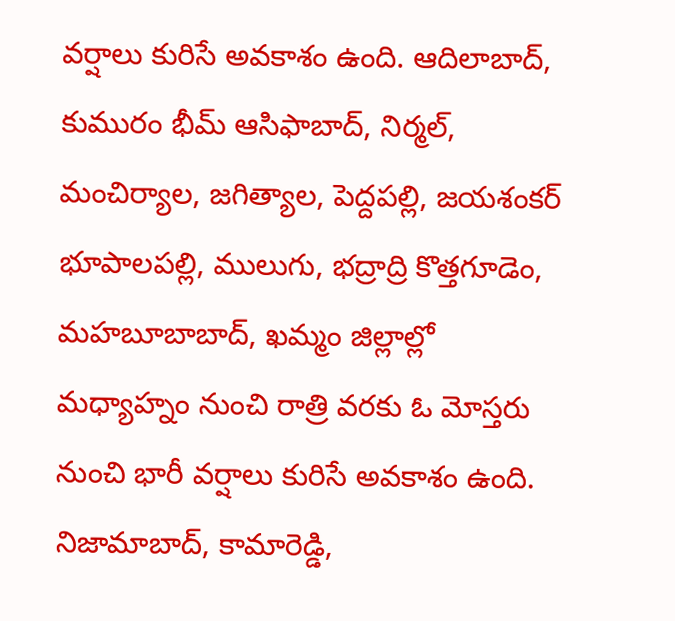వర్షాలు కురిసే అవకాశం ఉంది. ఆదిలాబాద్, కుమురం భీమ్ ఆసిఫాబాద్, నిర్మల్, మంచిర్యాల, జగిత్యాల, పెద్దపల్లి, జయశంకర్ భూపాలపల్లి, ములుగు, భద్రాద్రి కొత్తగూడెం, మహబూబాబాద్, ఖమ్మం జిల్లాల్లో మధ్యాహ్నం నుంచి రాత్రి వరకు ఓ మోస్తరు నుంచి భారీ వర్షాలు కురిసే అవకాశం ఉంది. నిజామాబాద్, కామారెడ్డి,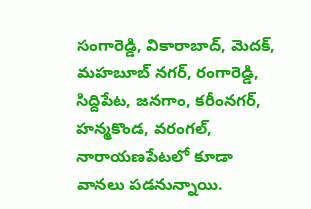సంగారెడ్డి, వికారాబాద్, మెదక్, మహబూబ్ నగర్, రంగారెడ్డి, సిద్దిపేట, జనగాం, కరీంనగర్, హన్మకొండ, వరంగల్, నారాయణపేటలో కూడా వానలు పడనున్నాయి.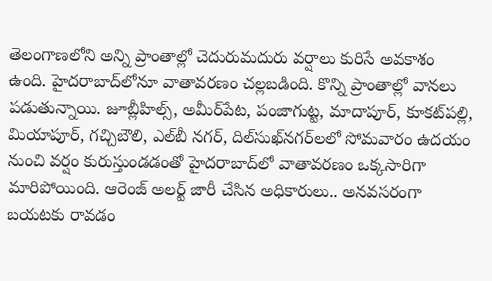తెలంగాణలోని అన్ని ప్రాంతాల్లో చెదురుమదురు వర్షాలు కురిసే అవకాశం ఉంది. హైదరాబాద్‌లోనూ వాతావరణం చల్లబడింది. కొన్ని ప్రాంతాల్లో వానలు పడుతున్నాయి. జూబ్లీహిల్స్‌, అమీర్‌పేట, పంజాగుట్ట, మాదాపూర్‌, కూకట్‌పల్లి, మియాపూర్‌, గచ్చిబౌలి, ఎల్‌బీ నగర్‌, దిల్‌సుఖ్‌నగర్‌లలో సోమవారం ఉదయం నుంచి వర్షం కురుస్తుండడంతో హైదరాబాద్‌లో వాతావరణం ఒక్కసారిగా మారిపోయింది. ఆరెంజ్ అలర్ట్ జారీ చేసిన అధికారులు.. అనవసరంగా బయటకు రావడం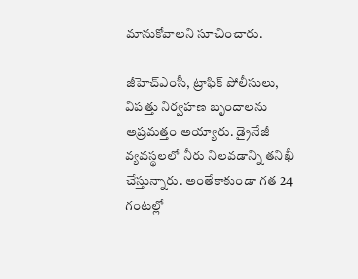మానుకోవాలని సూచించారు.

జీహెచ్‌ఎంసీ, ట్రాఫిక్ పోలీసులు, విపత్తు నిర్వహణ బృందాలను అప్రమత్తం అయ్యారు. డ్రైనేజీ వ్యవస్థలలో నీరు నిలవడాన్ని తనిఖీ చేస్తున్నారు. అంతేకాకుండా గత 24 గంటల్లో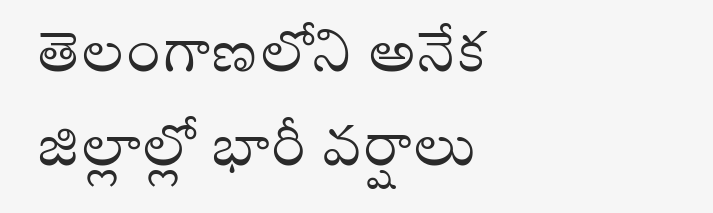తెలంగాణలోని అనేక జిల్లాల్లో భారీ వర్షాలు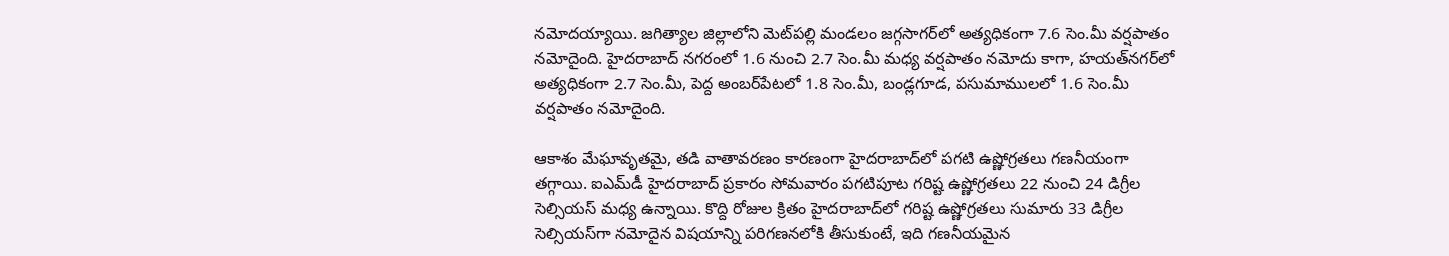నమోదయ్యాయి. జగిత్యాల జిల్లాలోని మెట్‌పల్లి మండలం జగ్గసాగర్‌లో అత్యధికంగా 7.6 సెం.మీ వర్షపాతం నమోదైంది. హైదరాబాద్ నగరంలో 1.6 నుంచి 2.7 సెం.మీ మధ్య వర్షపాతం నమోదు కాగా, హయత్‌నగర్‌లో అత్యధికంగా 2.7 సెం.మీ, పెద్ద అంబర్‌పేటలో 1.8 సెం.మీ, బండ్లగూడ, పసుమాములలో 1.6 సెం.మీ వర్షపాతం నమోదైంది.

ఆకాశం మేఘావృతమై, తడి వాతావరణం కారణంగా హైదరాబాద్‌లో పగటి ఉష్ణోగ్రతలు గణనీయంగా తగ్గాయి. ఐఎమ్‌డీ హైదరాబాద్ ప్రకారం సోమవారం పగటిపూట గరిష్ట ఉష్ణోగ్రతలు 22 నుంచి 24 డిగ్రీల సెల్సియస్ మధ్య ఉన్నాయి. కొద్ది రోజుల క్రితం హైదరాబాద్‌లో గరిష్ట ఉష్ణోగ్రతలు సుమారు 33 డిగ్రీల సెల్సియస్‌గా నమోదైన విషయాన్ని పరిగణనలోకి తీసుకుంటే, ఇది గణనీయమైన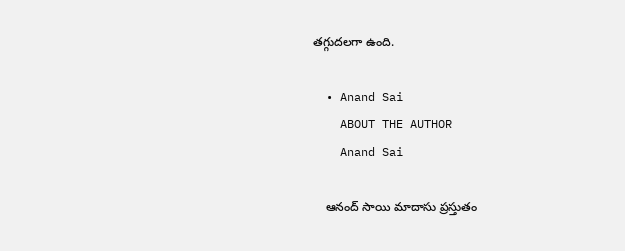తగ్గుదలగా ఉంది.

  • Anand Sai
    ABOUT THE AUTHOR
    Anand Sai

    ఆనంద్ సాయి మాదాసు ప్రస్తుతం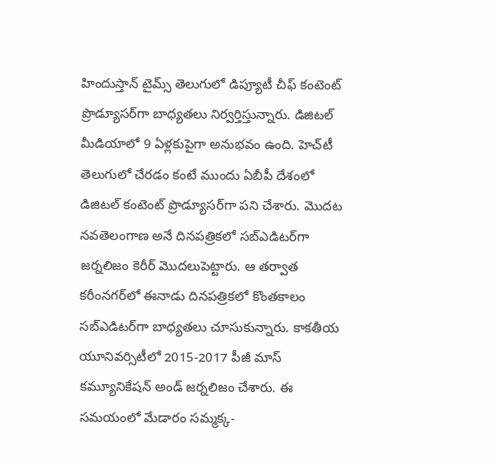హిందుస్తాన్ టైమ్స్ తెలుగులో డిప్యూటీ చీఫ్ కంటెంట్ ప్రొడ్యూసర్‌గా బాధ్యతలు నిర్వర్తిస్తున్నారు. డిజిటల్ మీడియాలో 9 ఏళ్లకుపైగా అనుభవం ఉంది. హెచ్‌టీ తెలుగులో చేరడం కంటే ముందు ఏబీపీ దేశంలో డిజిటల్ కంటెంట్ ప్రొడ్యూసర్‌గా పని చేశారు. మెుదట నవతెలంగాణ అనే దినపత్రికలో సబ్ఎడిటర్‌గా జర్నలిజం కెరీర్ మెుదలుపెట్టారు. ఆ తర్వాత కరీంనగర్‌లో ఈనాడు దినపత్రికలో కొంతకాలం సబ్‌ఎడిటర్‌గా బాధ్యతలు చూసుకున్నారు. కాకతీయ యూనివర్సిటీలో 2015-2017 పీజీ మాస్ కమ్యూనికేషన్ అండ్ జర్నలిజం చేశారు. ఈ సమయంలో మేడారం సమ్మక్క-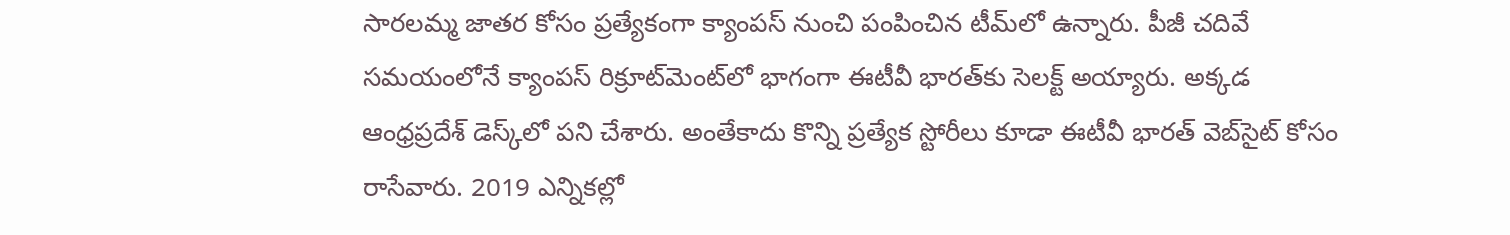సారలమ్మ జాతర కోసం ప్రత్యేకంగా క్యాంపస్ నుంచి పంపించిన టీమ్‌లో ఉన్నారు. పీజీ చదివే సమయంలోనే క్యాంపస్ రిక్రూట్‌మెంట్‌లో భాగంగా ఈటీవీ భారత్‌కు సెలక్ట్ అయ్యారు. అక్కడ ఆంధ్రప్రదేశ్‌ డెస్క్‌లో పని చేశారు. అంతేకాదు కొన్ని ప్రత్యేక స్టోరీలు కూడా ఈటీవీ భారత్ వెబ్‌సైట్ కోసం రాసేవారు. 2019 ఎన్నికల్లో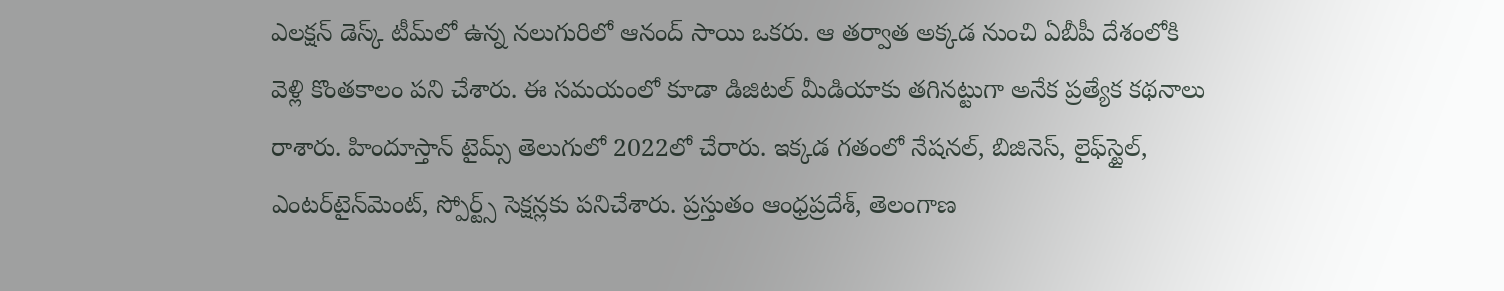ఎలక్షన్ డెస్క్‌ టీమ్‌లో ఉన్న నలుగురిలో ఆనంద్ సాయి ఒకరు. ఆ తర్వాత అక్కడ నుంచి ఏబీపీ దేశంలోకి వెళ్లి కొంతకాలం పని చేశారు. ఈ సమయంలో కూడా డిజిటల్ మీడియాకు తగినట్టుగా అనేక ప్రత్యేక కథనాలు రాశారు. హిందూస్తాన్ టైమ్స్‌ తెలుగులో 2022లో చేరారు. ఇక్కడ గతంలో నేషనల్, బిజినెస్, లైఫ్‌స్టైల్, ఎంటర్‌టైన్‌మెంట్‌, స్పోర్ట్స్‌ సెక్షన్లకు పనిచేశారు. ప్రస్తుతం ఆంధ్రప్రదేశ్, తెలంగాణ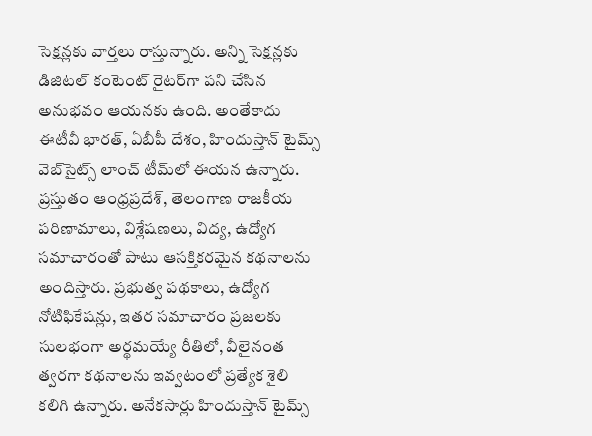సెక్షన్లకు వార్తలు రాస్తున్నారు. అన్ని సెక్షన్లకు డిజిటల్ కంటెంట్ రైటర్‌గా పని చేసిన అనుభవం ఆయనకు ఉంది. అంతేకాదు ఈటీవీ భారత్, ఏబీపీ దేశం, హిందుస్తాన్ టైమ్స్ వెబ్‌సైట్స్ లాంచ్ టీమ్‌లో ఈయన ఉన్నారు. ప్రస్తుతం ఆంధ్రప్రదేశ్, తెలంగాణ రాజకీయ పరిణామాలు, విశ్లేషణలు, విద్య, ఉద్యోగ సమాచారంతో పాటు ఆసక్తికరమైన కథనాలను అందిస్తారు. ప్రభుత్వ పథకాలు, ఉద్యోగ నోటిఫికేషన్లు, ఇతర సమాచారం ప్రజలకు సులభంగా అర్థమయ్యే రీతిలో, వీలైనంత త్వరగా కథనాలను ఇవ్వటంలో ప్రత్యేక శైలి కలిగి ఉన్నారు. అనేకసార్లు హిందుస్తాన్ టైమ్స్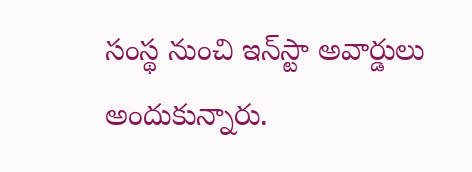సంస్థ నుంచి ఇన్‌స్టా అవార్డులు అందుకున్నారు.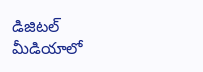డిజిటల్ మీడియాలో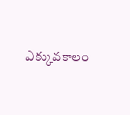ఎక్కువకాలం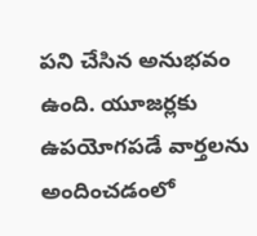పని చేసిన అనుభవం ఉంది. యూజర్లకు ఉపయోగపడే వార్తలను అందించడంలో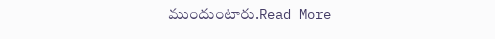ముందుంటారు.Read More